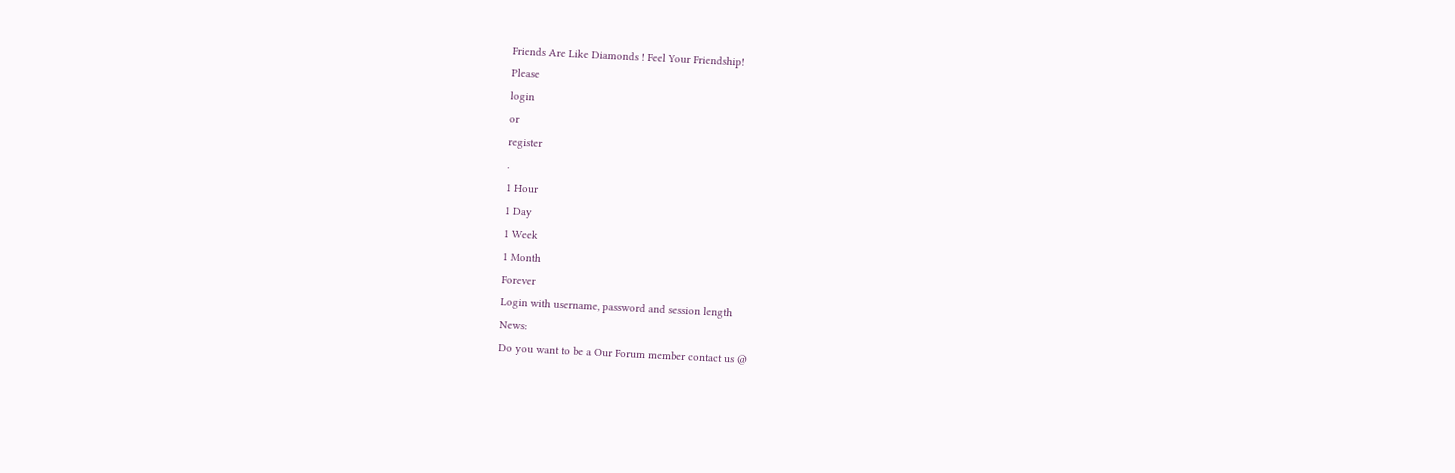Friends Are Like Diamonds ! Feel Your Friendship!
Please
login
or
register
.
1 Hour
1 Day
1 Week
1 Month
Forever
Login with username, password and session length
News:
Do you want to be a Our Forum member contact us @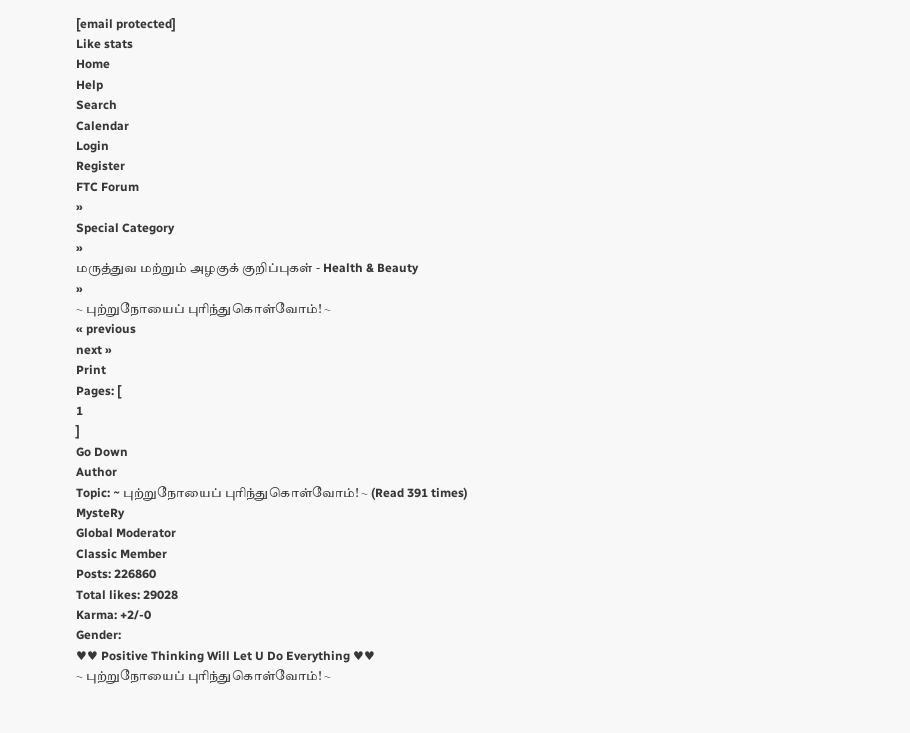[email protected]
Like stats
Home
Help
Search
Calendar
Login
Register
FTC Forum
»
Special Category
»
மருத்துவ மற்றும் அழகுக் குறிப்புகள் - Health & Beauty
»
~ புற்றுநோயைப் புரிந்துகொள்வோம்! ~
« previous
next »
Print
Pages: [
1
]
Go Down
Author
Topic: ~ புற்றுநோயைப் புரிந்துகொள்வோம்! ~ (Read 391 times)
MysteRy
Global Moderator
Classic Member
Posts: 226860
Total likes: 29028
Karma: +2/-0
Gender:
♥♥ Positive Thinking Will Let U Do Everything ♥♥
~ புற்றுநோயைப் புரிந்துகொள்வோம்! ~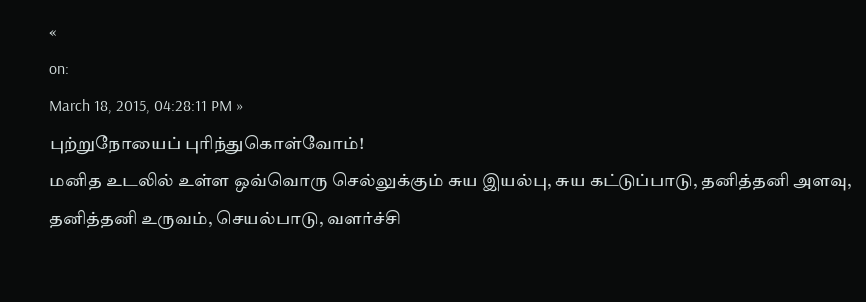«
on:
March 18, 2015, 04:28:11 PM »
புற்றுநோயைப் புரிந்துகொள்வோம்!
மனித உடலில் உள்ள ஒவ்வொரு செல்லுக்கும் சுய இயல்பு, சுய கட்டுப்பாடு, தனித்தனி அளவு, தனித்தனி உருவம், செயல்பாடு, வளர்ச்சி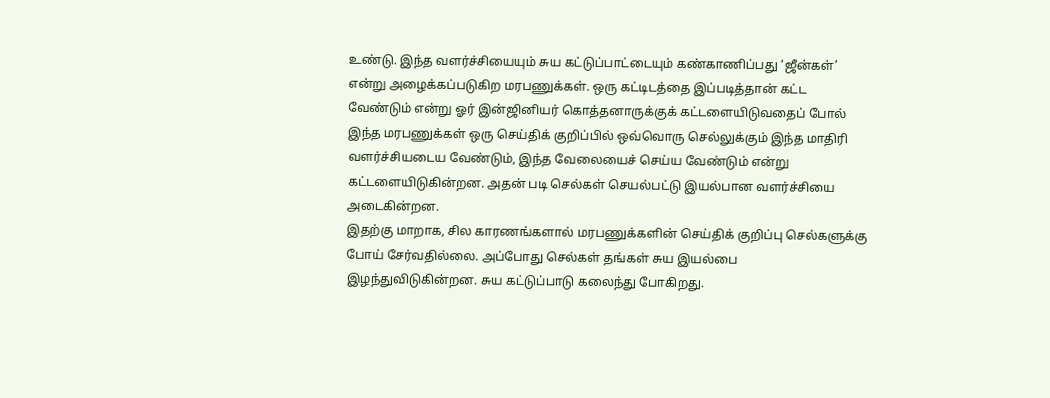உண்டு. இந்த வளர்ச்சியையும் சுய கட்டுப்பாட்டையும் கண்காணிப்பது ‘ஜீன்கள்’ என்று அழைக்கப்படுகிற மரபணுக்கள். ஒரு கட்டிடத்தை இப்படித்தான் கட்ட வேண்டும் என்று ஓர் இன்ஜினியர் கொத்தனாருக்குக் கட்டளையிடுவதைப் போல் இந்த மரபணுக்கள் ஒரு செய்திக் குறிப்பில் ஒவ்வொரு செல்லுக்கும் இந்த மாதிரி வளர்ச்சியடைய வேண்டும், இந்த வேலையைச் செய்ய வேண்டும் என்று கட்டளையிடுகின்றன. அதன் படி செல்கள் செயல்பட்டு இயல்பான வளர்ச்சியை அடைகின்றன.
இதற்கு மாறாக, சில காரணங்களால் மரபணுக்களின் செய்திக் குறிப்பு செல்களுக்கு போய் சேர்வதில்லை. அப்போது செல்கள் தங்கள் சுய இயல்பை இழந்துவிடுகின்றன. சுய கட்டுப்பாடு கலைந்து போகிறது.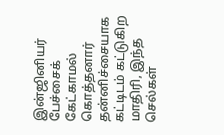இன்ஜினியர் பேச்சைக் கேட்காமல் கொத்தனார் தன்னிச்சையாக கட்டிடம் கட்டுகிற மாதிரி, இந்த செல்கள்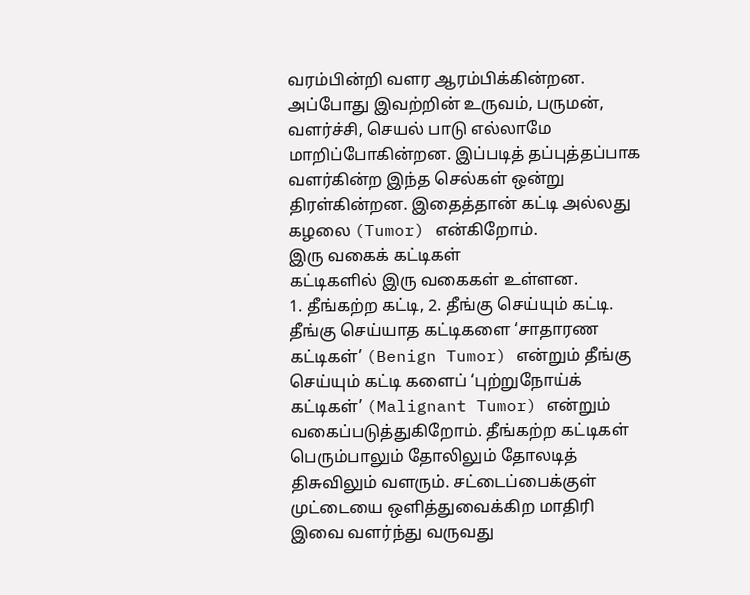வரம்பின்றி வளர ஆரம்பிக்கின்றன. அப்போது இவற்றின் உருவம், பருமன், வளர்ச்சி, செயல் பாடு எல்லாமே மாறிப்போகின்றன. இப்படித் தப்புத்தப்பாக வளர்கின்ற இந்த செல்கள் ஒன்று திரள்கின்றன. இதைத்தான் கட்டி அல்லது கழலை (Tumor) என்கிறோம்.
இரு வகைக் கட்டிகள்
கட்டிகளில் இரு வகைகள் உள்ளன.
1. தீங்கற்ற கட்டி, 2. தீங்கு செய்யும் கட்டி. தீங்கு செய்யாத கட்டிகளை ‘சாதாரண கட்டிகள்’ (Benign Tumor) என்றும் தீங்கு செய்யும் கட்டி களைப் ‘புற்றுநோய்க் கட்டிகள்’ (Malignant Tumor) என்றும் வகைப்படுத்துகிறோம். தீங்கற்ற கட்டிகள் பெரும்பாலும் தோலிலும் தோலடித் திசுவிலும் வளரும். சட்டைப்பைக்குள் முட்டையை ஒளித்துவைக்கிற மாதிரி இவை வளர்ந்து வருவது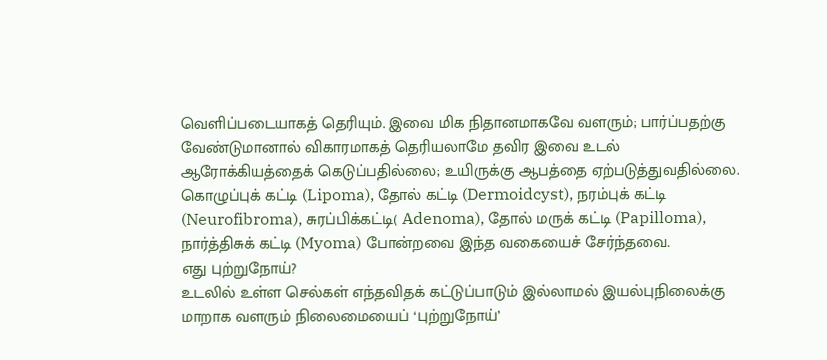வெளிப்படையாகத் தெரியும். இவை மிக நிதானமாகவே வளரும்; பார்ப்பதற்கு வேண்டுமானால் விகாரமாகத் தெரியலாமே தவிர இவை உடல் ஆரோக்கியத்தைக் கெடுப்பதில்லை; உயிருக்கு ஆபத்தை ஏற்படுத்துவதில்லை. கொழுப்புக் கட்டி (Lipoma), தோல் கட்டி (Dermoidcyst), நரம்புக் கட்டி (Neurofibroma), சுரப்பிக்கட்டி( Adenoma), தோல் மருக் கட்டி (Papilloma), நார்த்திசுக் கட்டி (Myoma) போன்றவை இந்த வகையைச் சேர்ந்தவை.
எது புற்றுநோய்?
உடலில் உள்ள செல்கள் எந்தவிதக் கட்டுப்பாடும் இல்லாமல் இயல்புநிலைக்கு மாறாக வளரும் நிலைமையைப் ‘புற்றுநோய்’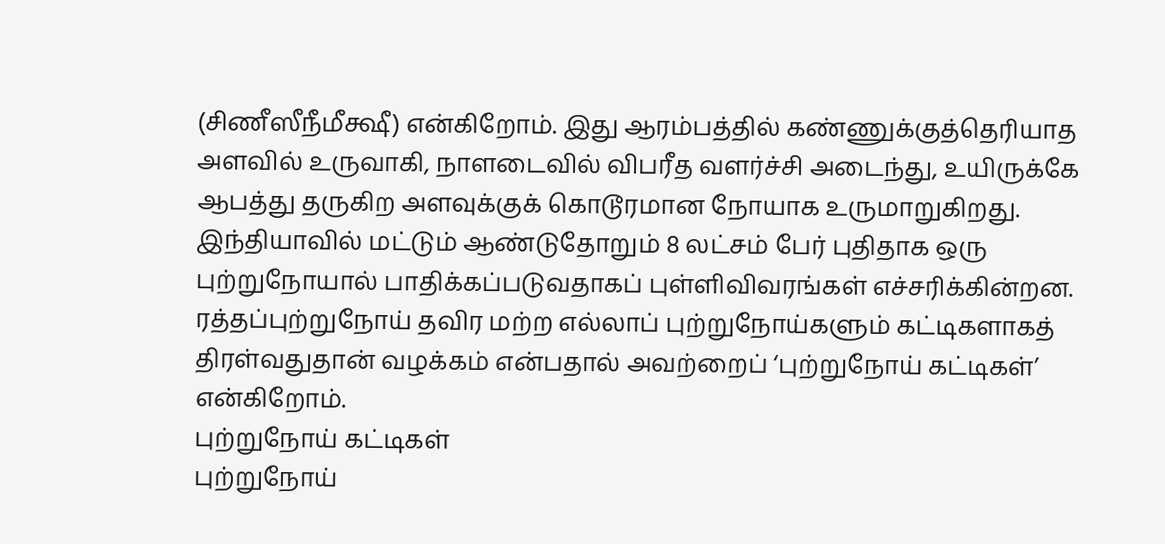(சிணீஸீநீமீக்ஷீ) என்கிறோம். இது ஆரம்பத்தில் கண்ணுக்குத்தெரியாத அளவில் உருவாகி, நாளடைவில் விபரீத வளர்ச்சி அடைந்து, உயிருக்கே ஆபத்து தருகிற அளவுக்குக் கொடூரமான நோயாக உருமாறுகிறது. இந்தியாவில் மட்டும் ஆண்டுதோறும் 8 லட்சம் பேர் புதிதாக ஒரு புற்றுநோயால் பாதிக்கப்படுவதாகப் புள்ளிவிவரங்கள் எச்சரிக்கின்றன. ரத்தப்புற்றுநோய் தவிர மற்ற எல்லாப் புற்றுநோய்களும் கட்டிகளாகத் திரள்வதுதான் வழக்கம் என்பதால் அவற்றைப் ‘புற்றுநோய் கட்டிகள்’ என்கிறோம்.
புற்றுநோய் கட்டிகள்
புற்றுநோய்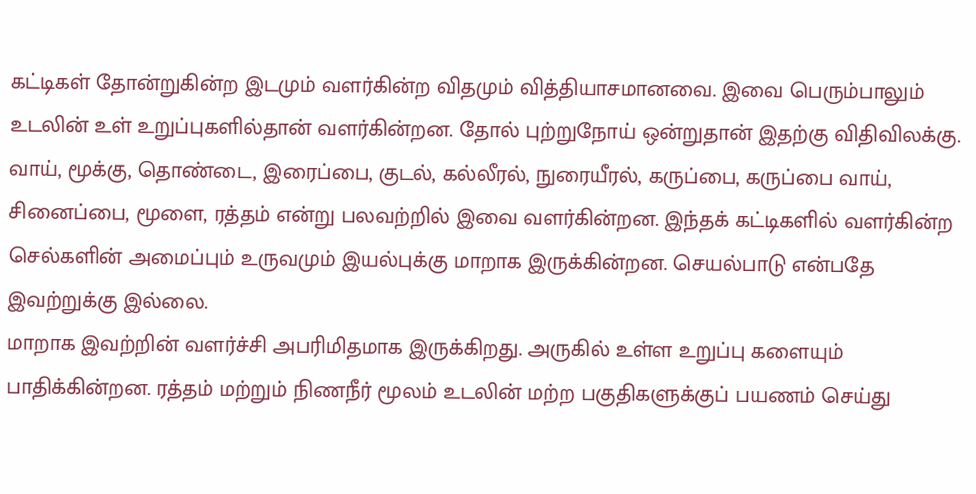கட்டிகள் தோன்றுகின்ற இடமும் வளர்கின்ற விதமும் வித்தியாசமானவை. இவை பெரும்பாலும் உடலின் உள் உறுப்புகளில்தான் வளர்கின்றன. தோல் புற்றுநோய் ஒன்றுதான் இதற்கு விதிவிலக்கு. வாய், மூக்கு, தொண்டை, இரைப்பை, குடல், கல்லீரல், நுரையீரல், கருப்பை, கருப்பை வாய், சினைப்பை, மூளை, ரத்தம் என்று பலவற்றில் இவை வளர்கின்றன. இந்தக் கட்டிகளில் வளர்கின்ற செல்களின் அமைப்பும் உருவமும் இயல்புக்கு மாறாக இருக்கின்றன. செயல்பாடு என்பதே இவற்றுக்கு இல்லை.
மாறாக இவற்றின் வளர்ச்சி அபரிமிதமாக இருக்கிறது. அருகில் உள்ள உறுப்பு களையும் பாதிக்கின்றன. ரத்தம் மற்றும் நிணநீர் மூலம் உடலின் மற்ற பகுதிகளுக்குப் பயணம் செய்து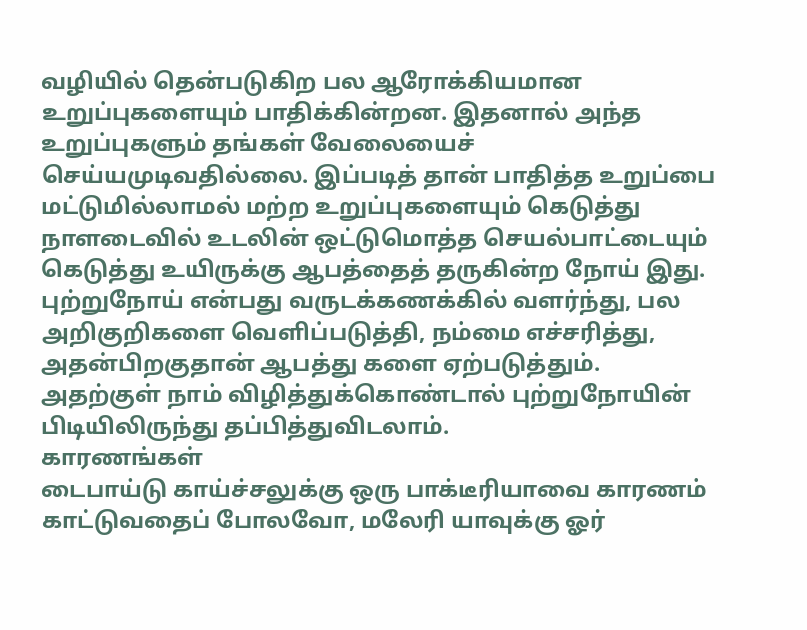வழியில் தென்படுகிற பல ஆரோக்கியமான உறுப்புகளையும் பாதிக்கின்றன. இதனால் அந்த உறுப்புகளும் தங்கள் வேலையைச் செய்யமுடிவதில்லை. இப்படித் தான் பாதித்த உறுப்பை மட்டுமில்லாமல் மற்ற உறுப்புகளையும் கெடுத்து நாளடைவில் உடலின் ஒட்டுமொத்த செயல்பாட்டையும் கெடுத்து உயிருக்கு ஆபத்தைத் தருகின்ற நோய் இது. புற்றுநோய் என்பது வருடக்கணக்கில் வளர்ந்து, பல அறிகுறிகளை வெளிப்படுத்தி, நம்மை எச்சரித்து, அதன்பிறகுதான் ஆபத்து களை ஏற்படுத்தும். அதற்குள் நாம் விழித்துக்கொண்டால் புற்றுநோயின் பிடியிலிருந்து தப்பித்துவிடலாம்.
காரணங்கள்
டைபாய்டு காய்ச்சலுக்கு ஒரு பாக்டீரியாவை காரணம் காட்டுவதைப் போலவோ, மலேரி யாவுக்கு ஓர்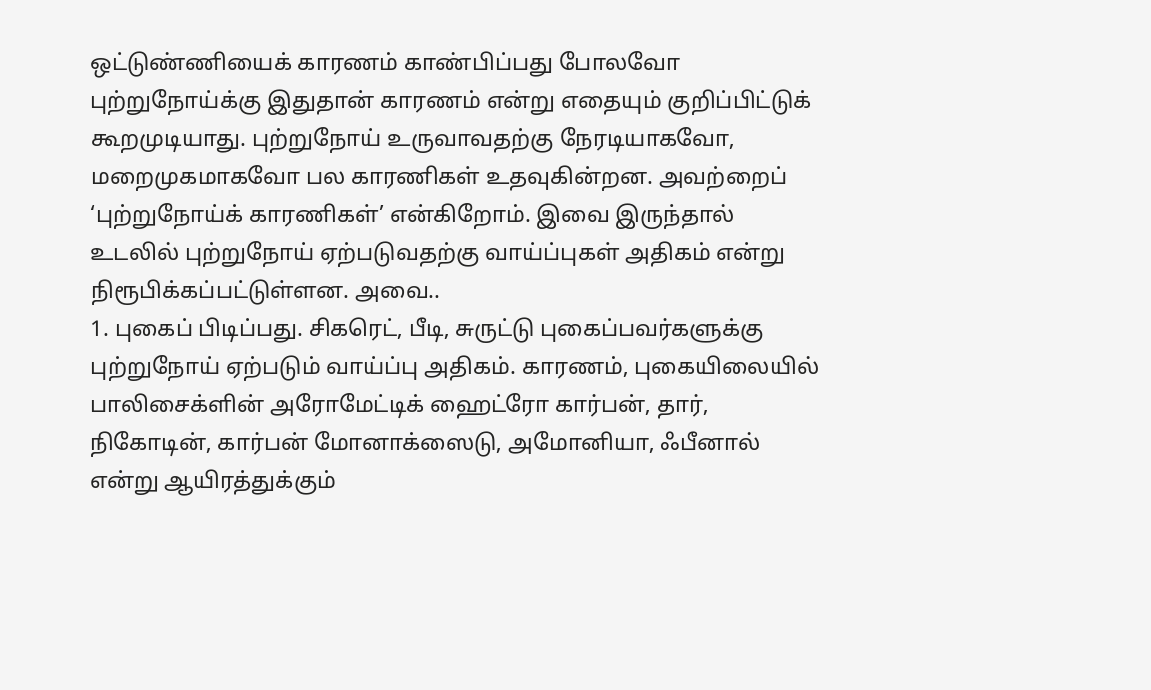ஒட்டுண்ணியைக் காரணம் காண்பிப்பது போலவோ புற்றுநோய்க்கு இதுதான் காரணம் என்று எதையும் குறிப்பிட்டுக் கூறமுடியாது. புற்றுநோய் உருவாவதற்கு நேரடியாகவோ, மறைமுகமாகவோ பல காரணிகள் உதவுகின்றன. அவற்றைப் ‘புற்றுநோய்க் காரணிகள்’ என்கிறோம். இவை இருந்தால் உடலில் புற்றுநோய் ஏற்படுவதற்கு வாய்ப்புகள் அதிகம் என்று நிரூபிக்கப்பட்டுள்ளன. அவை..
1. புகைப் பிடிப்பது. சிகரெட், பீடி, சுருட்டு புகைப்பவர்களுக்கு புற்றுநோய் ஏற்படும் வாய்ப்பு அதிகம். காரணம், புகையிலையில் பாலிசைக்ளின் அரோமேட்டிக் ஹைட்ரோ கார்பன், தார், நிகோடின், கார்பன் மோனாக்ஸைடு, அமோனியா, ஃபீனால் என்று ஆயிரத்துக்கும்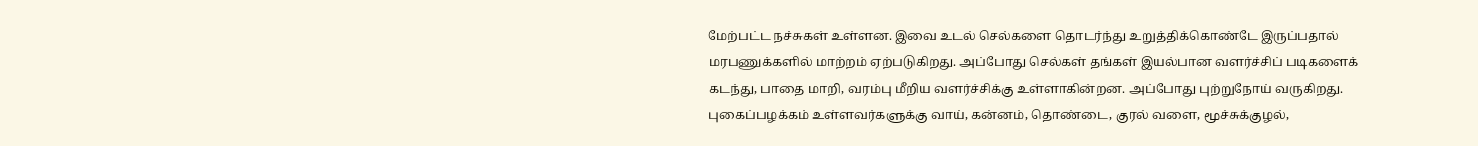மேற்பட்ட நச்சுகள் உள்ளன. இவை உடல் செல்களை தொடர்ந்து உறுத்திக்கொண்டே இருப்பதால் மரபணுக்களில் மாற்றம் ஏற்படுகிறது. அப்போது செல்கள் தங்கள் இயல்பான வளர்ச்சிப் படிகளைக் கடந்து, பாதை மாறி, வரம்பு மீறிய வளர்ச்சிக்கு உள்ளாகின்றன. அப்போது புற்றுநோய் வருகிறது. புகைப்பழக்கம் உள்ளவர்களுக்கு வாய், கன்னம், தொண்டை, குரல் வளை, மூச்சுக்குழல்,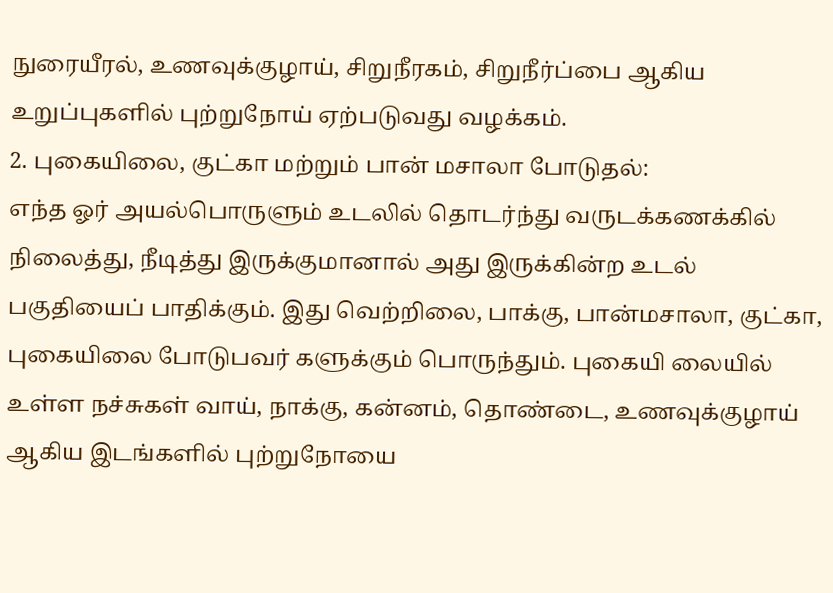நுரையீரல், உணவுக்குழாய், சிறுநீரகம், சிறுநீர்ப்பை ஆகிய உறுப்புகளில் புற்றுநோய் ஏற்படுவது வழக்கம்.
2. புகையிலை, குட்கா மற்றும் பான் மசாலா போடுதல்:
எந்த ஓர் அயல்பொருளும் உடலில் தொடர்ந்து வருடக்கணக்கில் நிலைத்து, நீடித்து இருக்குமானால் அது இருக்கின்ற உடல் பகுதியைப் பாதிக்கும். இது வெற்றிலை, பாக்கு, பான்மசாலா, குட்கா, புகையிலை போடுபவர் களுக்கும் பொருந்தும். புகையி லையில் உள்ள நச்சுகள் வாய், நாக்கு, கன்னம், தொண்டை, உணவுக்குழாய் ஆகிய இடங்களில் புற்றுநோயை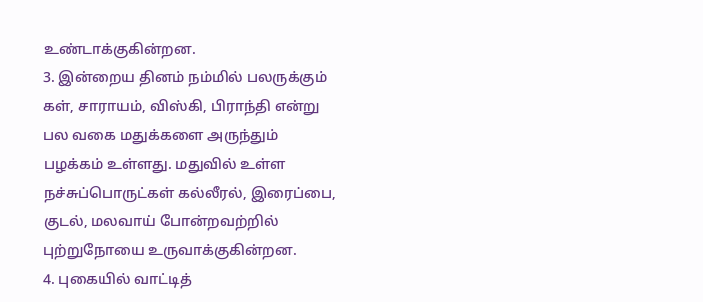உண்டாக்குகின்றன.
3. இன்றைய தினம் நம்மில் பலருக்கும் கள், சாராயம், விஸ்கி, பிராந்தி என்று பல வகை மதுக்களை அருந்தும் பழக்கம் உள்ளது. மதுவில் உள்ள நச்சுப்பொருட்கள் கல்லீரல், இரைப்பை, குடல், மலவாய் போன்றவற்றில் புற்றுநோயை உருவாக்குகின்றன.
4. புகையில் வாட்டித்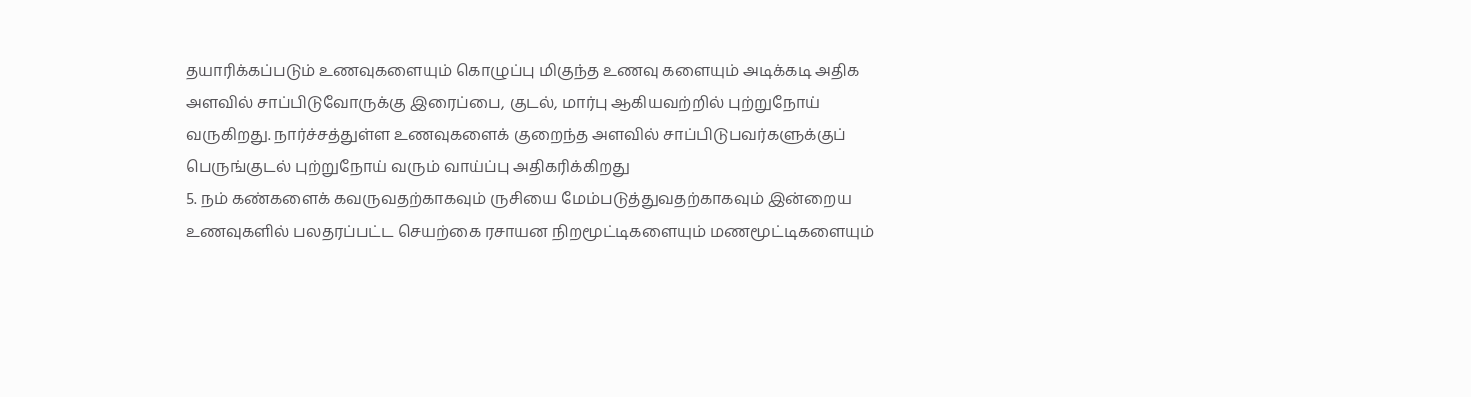தயாரிக்கப்படும் உணவுகளையும் கொழுப்பு மிகுந்த உணவு களையும் அடிக்கடி அதிக அளவில் சாப்பிடுவோருக்கு இரைப்பை, குடல், மார்பு ஆகியவற்றில் புற்றுநோய் வருகிறது. நார்ச்சத்துள்ள உணவுகளைக் குறைந்த அளவில் சாப்பிடுபவர்களுக்குப் பெருங்குடல் புற்றுநோய் வரும் வாய்ப்பு அதிகரிக்கிறது
5. நம் கண்களைக் கவருவதற்காகவும் ருசியை மேம்படுத்துவதற்காகவும் இன்றைய உணவுகளில் பலதரப்பட்ட செயற்கை ரசாயன நிறமூட்டிகளையும் மணமூட்டிகளையும்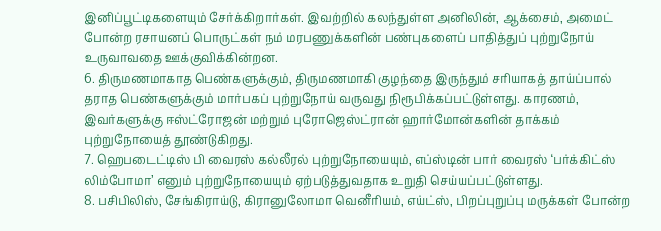இனிப்பூட்டிகளையும் சேர்க்கிறார்கள். இவற்றில் கலந்துள்ள அனிலின், ஆக்சைம், அமைட் போன்ற ரசாயனப் பொருட்கள் நம் மரபணுக்களின் பண்புகளைப் பாதித்துப் புற்றுநோய் உருவாவதை ஊக்குவிக்கின்றன.
6. திருமணமாகாத பெண்களுக்கும், திருமணமாகி குழந்தை இருந்தும் சரியாகத் தாய்ப்பால் தராத பெண்களுக்கும் மார்பகப் புற்றுநோய் வருவது நிரூபிக்கப்பட்டுள்ளது. காரணம், இவர்களுக்கு ஈஸ்ட்ரோஜன் மற்றும் புரோஜெஸ்ட்ரான் ஹார்மோன்களின் தாக்கம் புற்றுநோயைத் தூண்டுகிறது.
7. ஹெபடைட்டிஸ் பி வைரஸ் கல்லீரல் புற்றுநோயையும், எப்ஸ்டின் பார் வைரஸ் ‘பர்க்கிட்ஸ் லிம்போமா’ எனும் புற்றுநோயையும் ஏற்படுத்துவதாக உறுதி செய்யப்பட்டுள்ளது.
8. பசிபிலிஸ், சேங்கிராய்டு, கிரானுலோமா வெனீரியம், எய்ட்ஸ், பிறப்புறுப்பு மருக்கள் போன்ற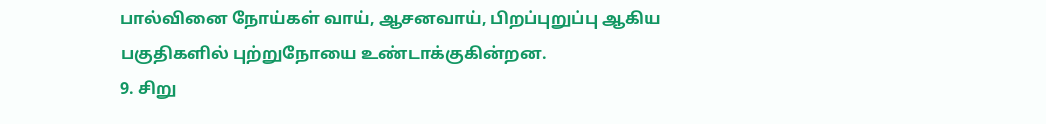பால்வினை நோய்கள் வாய், ஆசனவாய், பிறப்புறுப்பு ஆகிய பகுதிகளில் புற்றுநோயை உண்டாக்குகின்றன.
9. சிறு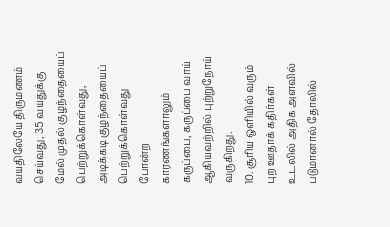வயதிலேயே திருமணம் செய்வது, 35 வயதுக்கு மேல் முதல் குழந்தையைப் பெற்றுக்கொள்வது, அடிக்கடி குழந்தையைப் பெற்றுக்கொள்வது போன்ற காரணங்களாலும் கருப்பை, கருப்பை வாய் ஆகியவற்றில் புற்றுநோய் வருகிறது.
10. சூரிய ஒளியில் வரும் புற ஊதாக் கதிர்கள் உடலில் அதிக அளவில் படுமானால் தோலில்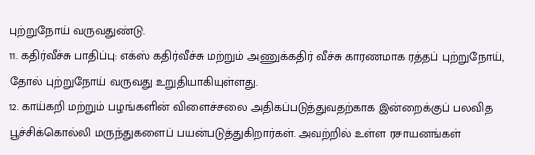புற்றுநோய் வருவதுண்டு.
11. கதிர்வீச்சு பாதிப்பு: எக்ஸ் கதிர்வீச்சு மற்றும் அணுக்கதிர் வீச்சு காரணமாக ரத்தப் புற்றுநோய், தோல் புற்றுநோய் வருவது உறுதியாகியுள்ளது.
12. காய்கறி மற்றும் பழங்களின் விளைச்சலை அதிகப்படுத்துவதற்காக இன்றைக்குப் பலவித பூச்சிக்கொல்லி மருந்துகளைப் பயன்படுத்துகிறார்கள். அவற்றில் உள்ள ரசாயனங்கள்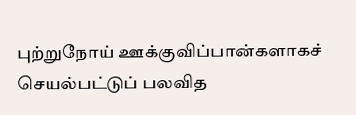புற்றுநோய் ஊக்குவிப்பான்களாகச் செயல்பட்டுப் பலவித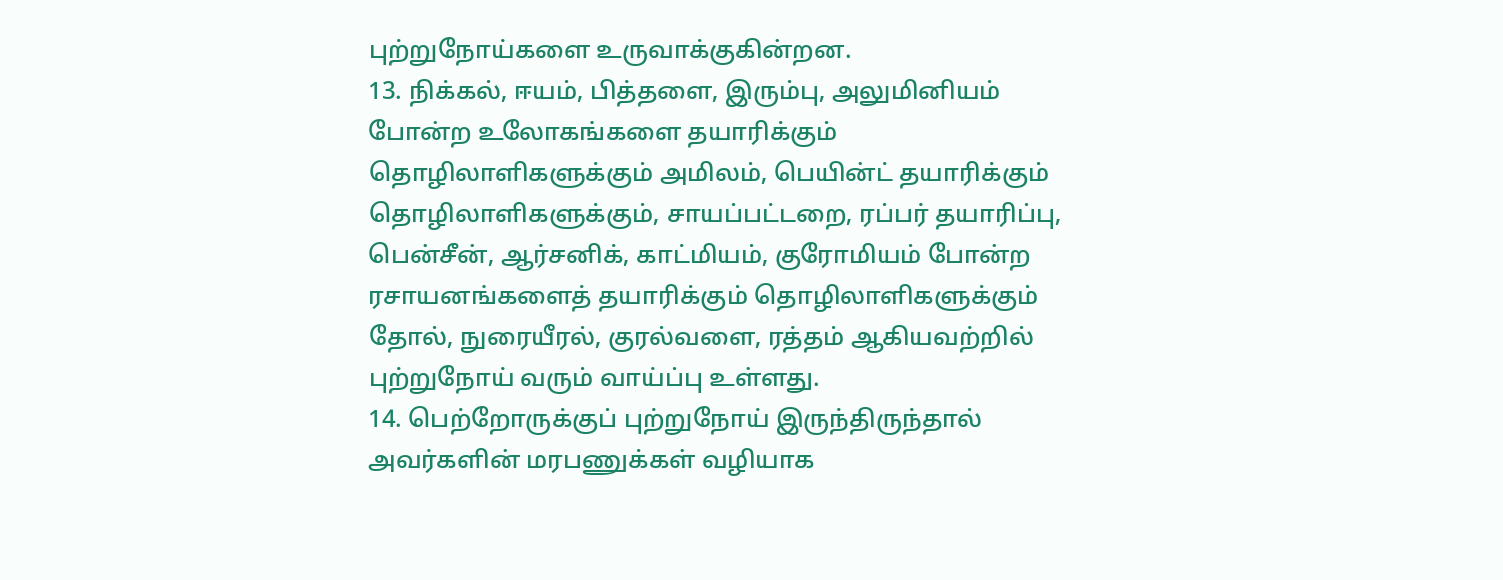புற்றுநோய்களை உருவாக்குகின்றன.
13. நிக்கல், ஈயம், பித்தளை, இரும்பு, அலுமினியம் போன்ற உலோகங்களை தயாரிக்கும் தொழிலாளிகளுக்கும் அமிலம், பெயின்ட் தயாரிக்கும் தொழிலாளிகளுக்கும், சாயப்பட்டறை, ரப்பர் தயாரிப்பு, பென்சீன், ஆர்சனிக், காட்மியம், குரோமியம் போன்ற ரசாயனங்களைத் தயாரிக்கும் தொழிலாளிகளுக்கும் தோல், நுரையீரல், குரல்வளை, ரத்தம் ஆகியவற்றில் புற்றுநோய் வரும் வாய்ப்பு உள்ளது.
14. பெற்றோருக்குப் புற்றுநோய் இருந்திருந்தால் அவர்களின் மரபணுக்கள் வழியாக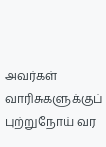அவர்கள் வாரிசுகளுக்குப் புற்றுநோய் வர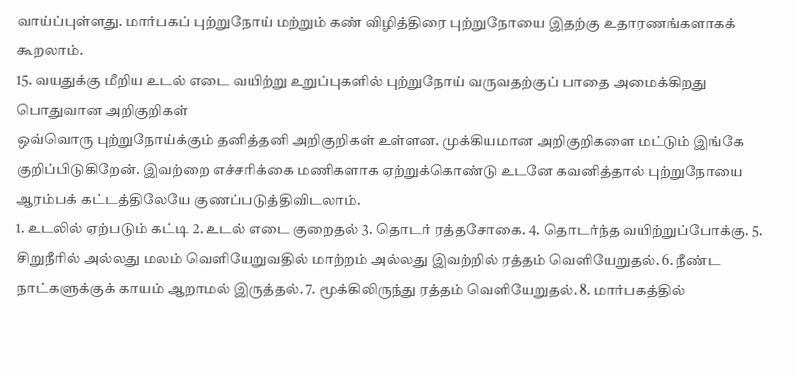வாய்ப்புள்ளது. மார்பகப் புற்றுநோய் மற்றும் கண் விழித்திரை புற்றுநோயை இதற்கு உதாரணங்களாகக் கூறலாம்.
15. வயதுக்கு மீறிய உடல் எடை வயிற்று உறுப்புகளில் புற்றுநோய் வருவதற்குப் பாதை அமைக்கிறது
பொதுவான அறிகுறிகள்
ஒவ்வொரு புற்றுநோய்க்கும் தனித்தனி அறிகுறிகள் உள்ளன. முக்கியமான அறிகுறிகளை மட்டும் இங்கே குறிப்பிடுகிறேன். இவற்றை எச்சரிக்கை மணிகளாக ஏற்றுக்கொண்டு உடனே கவனித்தால் புற்றுநோயை ஆரம்பக் கட்டத்திலேயே குணப்படுத்திவிடலாம்.
1. உடலில் ஏற்படும் கட்டி 2. உடல் எடை குறைதல் 3. தொடர் ரத்தசோகை. 4. தொடர்ந்த வயிற்றுப்போக்கு. 5. சிறுநீரில் அல்லது மலம் வெளியேறுவதில் மாற்றம் அல்லது இவற்றில் ரத்தம் வெளியேறுதல். 6. நீண்ட நாட்களுக்குக் காயம் ஆறாமல் இருத்தல். 7. மூக்கிலிருந்து ரத்தம் வெளியேறுதல். 8. மார்பகத்தில்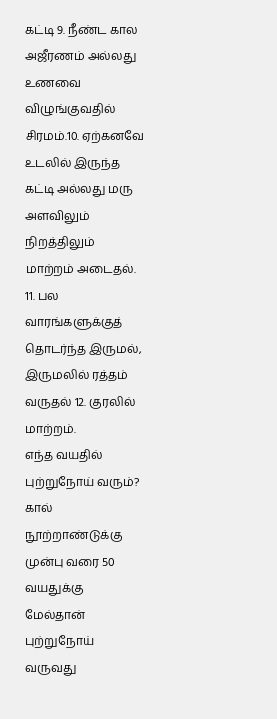கட்டி 9. நீண்ட கால அஜீரணம் அல்லது உணவை விழுங்குவதில் சிரமம்.10. ஏற்கனவே உடலில் இருந்த கட்டி அல்லது மரு அளவிலும் நிறத்திலும் மாற்றம் அடைதல். 11. பல வாரங்களுக்குத் தொடர்ந்த இருமல், இருமலில் ரத்தம் வருதல் 12. குரலில் மாற்றம்.
எந்த வயதில் புற்றுநோய் வரும்?
கால் நூற்றாண்டுக்கு முன்பு வரை 50 வயதுக்கு மேல்தான் புற்றுநோய் வருவது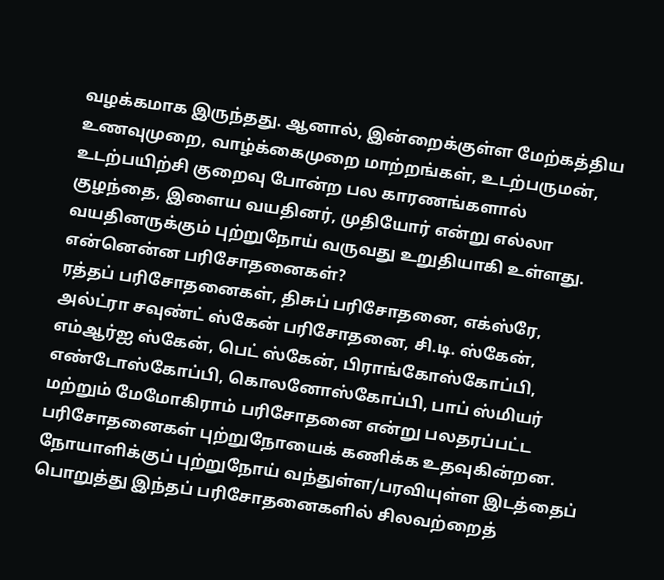வழக்கமாக இருந்தது. ஆனால், இன்றைக்குள்ள மேற்கத்திய உணவுமுறை, வாழ்க்கைமுறை மாற்றங்கள், உடற்பருமன், உடற்பயிற்சி குறைவு போன்ற பல காரணங்களால் குழந்தை, இளைய வயதினர், முதியோர் என்று எல்லா வயதினருக்கும் புற்றுநோய் வருவது உறுதியாகி உள்ளது.
என்னென்ன பரிசோதனைகள்?
ரத்தப் பரிசோதனைகள், திசுப் பரிசோதனை, எக்ஸ்ரே, அல்ட்ரா சவுண்ட் ஸ்கேன் பரிசோதனை, சி.டி. ஸ்கேன், எம்ஆர்ஐ ஸ்கேன், பெட் ஸ்கேன், பிராங்கோஸ்கோப்பி, எண்டோஸ்கோப்பி, கொலனோஸ்கோப்பி, பாப் ஸ்மியர் மற்றும் மேமோகிராம் பரிசோதனை என்று பலதரப்பட்ட பரிசோதனைகள் புற்றுநோயைக் கணிக்க உதவுகின்றன. நோயாளிக்குப் புற்றுநோய் வந்துள்ள/பரவியுள்ள இடத்தைப் பொறுத்து இந்தப் பரிசோதனைகளில் சிலவற்றைத்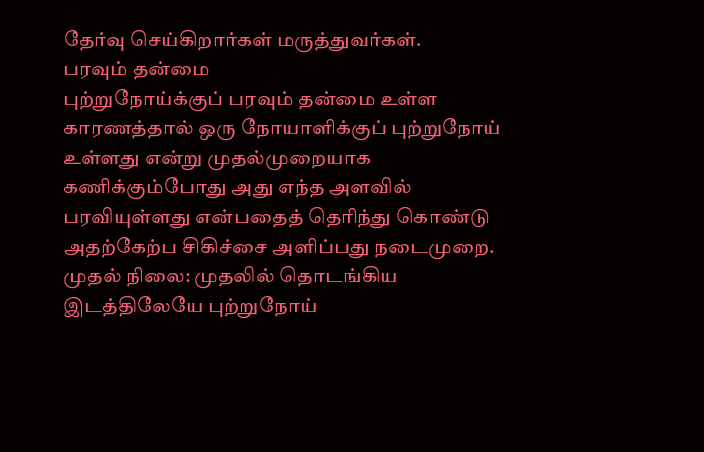தேர்வு செய்கிறார்கள் மருத்துவர்கள்.
பரவும் தன்மை
புற்றுநோய்க்குப் பரவும் தன்மை உள்ள காரணத்தால் ஒரு நோயாளிக்குப் புற்றுநோய் உள்ளது என்று முதல்முறையாக கணிக்கும்போது அது எந்த அளவில் பரவியுள்ளது என்பதைத் தெரிந்து கொண்டு அதற்கேற்ப சிகிச்சை அளிப்பது நடைமுறை.
முதல் நிலை: முதலில் தொடங்கிய இடத்திலேயே புற்றுநோய்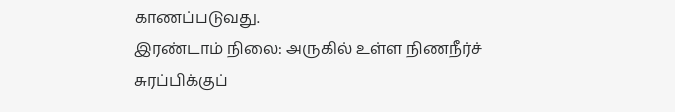காணப்படுவது.
இரண்டாம் நிலை: அருகில் உள்ள நிணநீர்ச் சுரப்பிக்குப்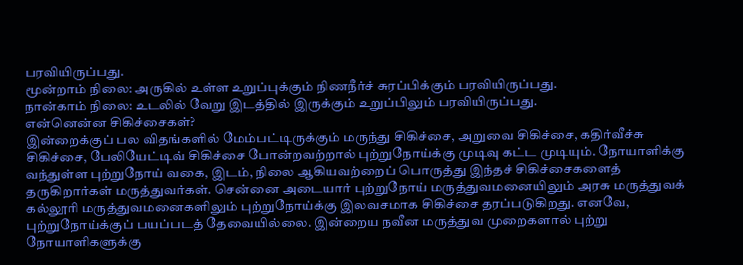பரவியிருப்பது.
மூன்றாம் நிலை: அருகில் உள்ள உறுப்புக்கும் நிணநீர்ச் சுரப்பிக்கும் பரவியிருப்பது.
நான்காம் நிலை: உடலில் வேறு இடத்தில் இருக்கும் உறுப்பிலும் பரவியிருப்பது.
என்னென்ன சிகிச்சைகள்?
இன்றைக்குப் பல விதங்களில் மேம்பட்டிருக்கும் மருந்து சிகிச்சை, அறுவை சிகிச்சை, கதிர்வீச்சு சிகிச்சை, பேலியேட்டிவ் சிகிச்சை போன்றவற்றால் புற்றுநோய்க்கு முடிவு கட்ட முடியும். நோயாளிக்கு வந்துள்ள புற்றுநோய் வகை, இடம், நிலை ஆகியவற்றைப் பொருத்து இந்தச் சிகிச்சைகளைத் தருகிறார்கள் மருத்துவர்கள். சென்னை அடையார் புற்றுநோய் மருத்துவமனையிலும் அரசு மருத்துவக் கல்லூரி மருத்துவமனைகளிலும் புற்றுநோய்க்கு இலவசமாக சிகிச்சை தரப்படுகிறது. எனவே, புற்றுநோய்க்குப் பயப்படத் தேவையில்லை. இன்றைய நவீன மருத்துவ முறைகளால் புற்று நோயாளிகளுக்கு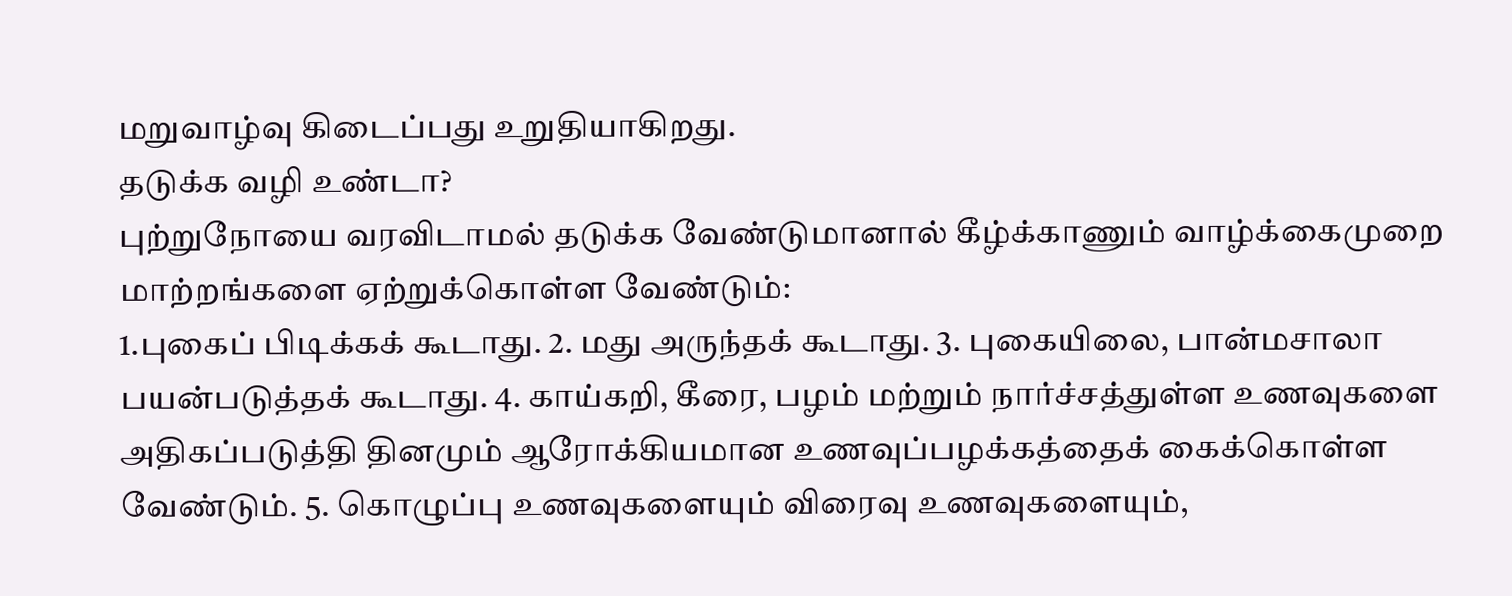மறுவாழ்வு கிடைப்பது உறுதியாகிறது.
தடுக்க வழி உண்டா?
புற்றுநோயை வரவிடாமல் தடுக்க வேண்டுமானால் கீழ்க்காணும் வாழ்க்கைமுறை மாற்றங்களை ஏற்றுக்கொள்ள வேண்டும்:
1.புகைப் பிடிக்கக் கூடாது. 2. மது அருந்தக் கூடாது. 3. புகையிலை, பான்மசாலா பயன்படுத்தக் கூடாது. 4. காய்கறி, கீரை, பழம் மற்றும் நார்ச்சத்துள்ள உணவுகளை அதிகப்படுத்தி தினமும் ஆரோக்கியமான உணவுப்பழக்கத்தைக் கைக்கொள்ள வேண்டும். 5. கொழுப்பு உணவுகளையும் விரைவு உணவுகளையும்,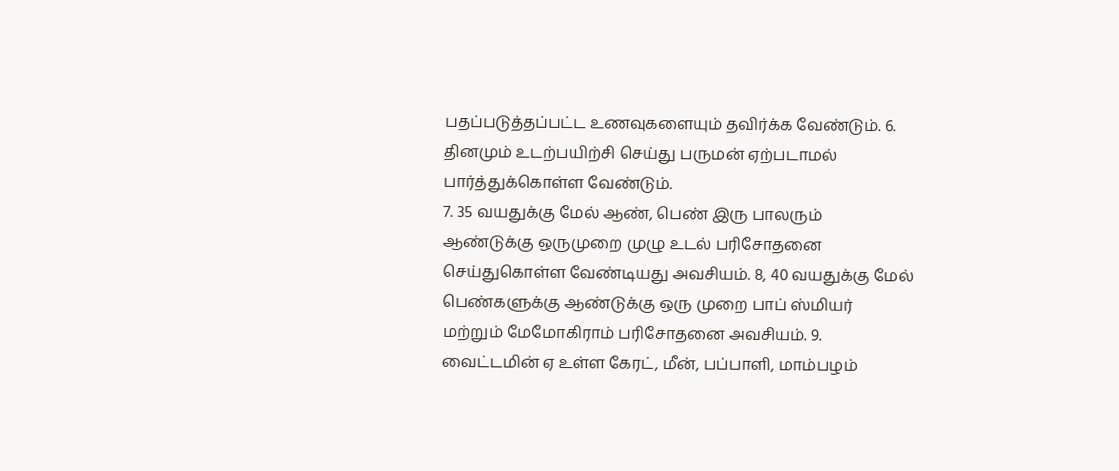பதப்படுத்தப்பட்ட உணவுகளையும் தவிர்க்க வேண்டும். 6. தினமும் உடற்பயிற்சி செய்து பருமன் ஏற்படாமல் பார்த்துக்கொள்ள வேண்டும்.
7. 35 வயதுக்கு மேல் ஆண், பெண் இரு பாலரும் ஆண்டுக்கு ஒருமுறை முழு உடல் பரிசோதனை செய்துகொள்ள வேண்டியது அவசியம். 8, 40 வயதுக்கு மேல் பெண்களுக்கு ஆண்டுக்கு ஒரு முறை பாப் ஸ்மியர் மற்றும் மேமோகிராம் பரிசோதனை அவசியம். 9. வைட்டமின் ஏ உள்ள கேரட், மீன், பப்பாளி, மாம்பழம்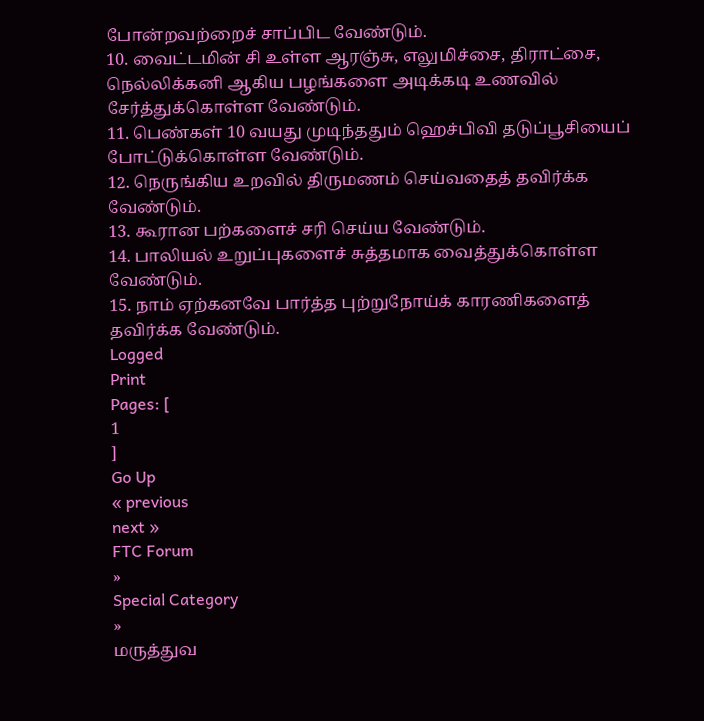போன்றவற்றைச் சாப்பிட வேண்டும்.
10. வைட்டமின் சி உள்ள ஆரஞ்சு, எலுமிச்சை, திராட்சை, நெல்லிக்கனி ஆகிய பழங்களை அடிக்கடி உணவில் சேர்த்துக்கொள்ள வேண்டும்.
11. பெண்கள் 10 வயது முடிந்ததும் ஹெச்பிவி தடுப்பூசியைப் போட்டுக்கொள்ள வேண்டும்.
12. நெருங்கிய உறவில் திருமணம் செய்வதைத் தவிர்க்க வேண்டும்.
13. கூரான பற்களைச் சரி செய்ய வேண்டும்.
14. பாலியல் உறுப்புகளைச் சுத்தமாக வைத்துக்கொள்ள வேண்டும்.
15. நாம் ஏற்கனவே பார்த்த புற்றுநோய்க் காரணிகளைத் தவிர்க்க வேண்டும்.
Logged
Print
Pages: [
1
]
Go Up
« previous
next »
FTC Forum
»
Special Category
»
மருத்துவ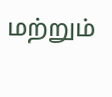மற்றும்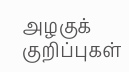அழகுக் குறிப்புகள்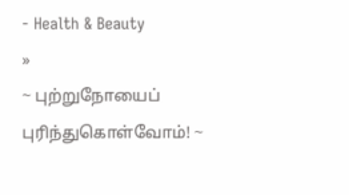- Health & Beauty
»
~ புற்றுநோயைப் புரிந்துகொள்வோம்! ~